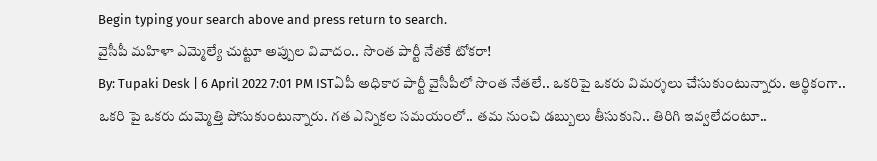Begin typing your search above and press return to search.
వైసీపీ మహిళా ఎమ్మెల్యే చుట్టూ అప్పుల వివాదం.. సొంత పార్టీ నేతకే టోకరా!
By: Tupaki Desk | 6 April 2022 7:01 PM ISTఏపీ అధికార పార్టీ వైసీపీలో సొంత నేతలే.. ఒకరిపై ఒకరు విమర్శలు చేసుకుంటున్నారు. ఆర్థికంగా.. ఒకరి పై ఒకరు దుమ్మెత్తి పోసుకుంటున్నారు. గత ఎన్నికల సమయంలో.. తమ నుంచి డబ్బులు తీసుకుని.. తిరిగి ఇవ్వలేదంటూ..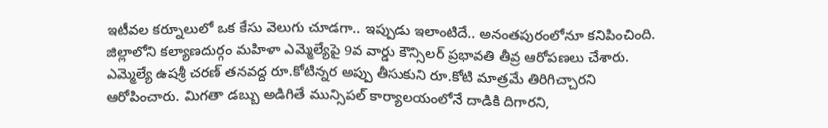ఇటీవల కర్నూలులో ఒక కేసు వెలుగు చూడగా.. ఇప్పుడు ఇలాంటిదే.. అనంతపురంలోనూ కనిపించింది. జిల్లాలోని కల్యాణదుర్గం మహిళా ఎమ్మెల్యేపై 9వ వార్డు కౌన్సిలర్ ప్రభావతి తీవ్ర ఆరోపణలు చేశారు.
ఎమ్మెల్యే ఉషశ్రీ చరణ్ తనవద్ద రూ.కోటిన్నర అప్పు తీసుకుని రూ.కోటి మాత్రమే తిరిగిచ్చారని ఆరోపించారు. మిగతా డబ్బు అడిగితే మున్సిపల్ కార్యాలయంలోనే దాడికి దిగారని,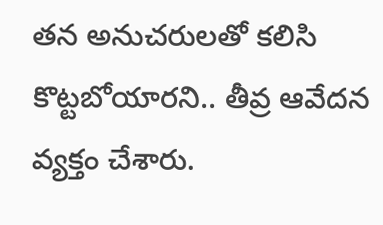తన అనుచరులతో కలిసి కొట్టబోయారని.. తీవ్ర ఆవేదన వ్యక్తం చేశారు.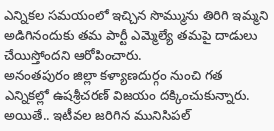ఎన్నికల సమయంలో ఇచ్చిన సొమ్మును తిరిగి ఇమ్మని అడిగినందుకు తమ పార్టీ ఎమ్మెల్యే తమపై దాడులు చేయిస్తోందని ఆరోపించారు.
అనంతపురం జిల్లా కళ్యాణదుర్గం నుంచి గత ఎన్నికల్లో ఉషశ్రీచరణ్ విజయం దక్కించుకున్నారు. అయితే.. ఇటీవల జరిగిన మునిసిపల్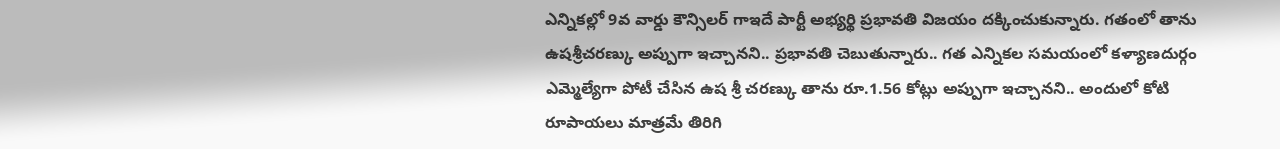ఎన్నికల్లో 9వ వార్డు కౌన్సిలర్ గాఇదే పార్టీ అభ్యర్థి ప్రభావతి విజయం దక్కించుకున్నారు. గతంలో తాను ఉషశ్రీచరణ్కు అప్పుగా ఇచ్చానని.. ప్రభావతి చెబుతున్నారు.. గత ఎన్నికల సమయంలో కళ్యాణదుర్గం ఎమ్మెల్యేగా పోటీ చేసిన ఉష శ్రీ చరణ్కు తాను రూ.1.56 కోట్లు అప్పుగా ఇచ్చానని.. అందులో కోటి రూపాయలు మాత్రమే తిరిగి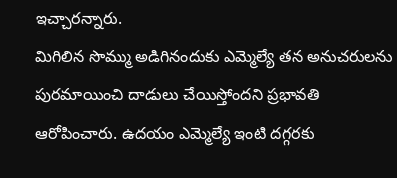ఇచ్చారన్నారు.
మిగిలిన సొమ్ము అడిగినందుకు ఎమ్మెల్యే తన అనుచరులను పురమాయించి దాడులు చేయిస్తోందని ప్రభావతి ఆరోపించారు. ఉదయం ఎమ్మెల్యే ఇంటి దగ్గరకు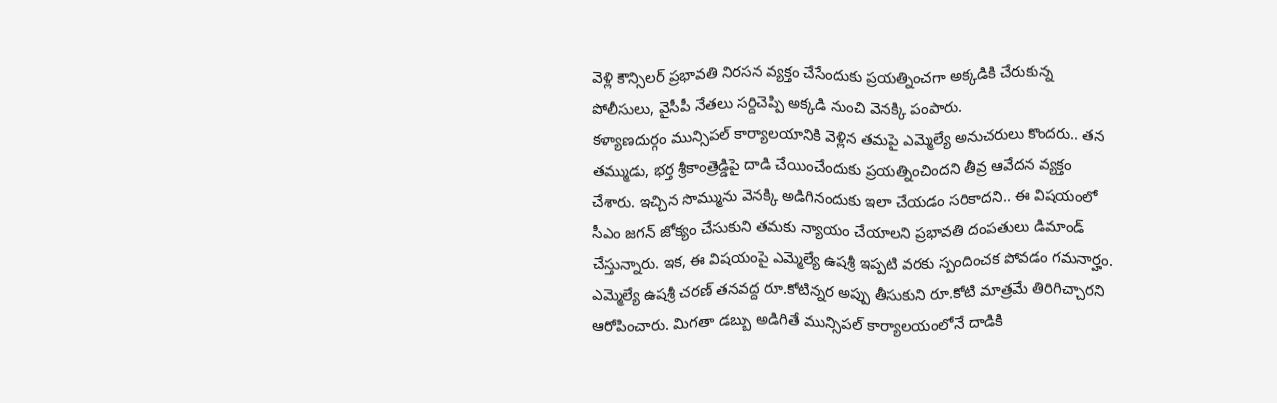వెళ్లి కౌన్సిలర్ ప్రభావతి నిరసన వ్యక్తం చేసేందుకు ప్రయత్నించగా అక్కడికి చేరుకున్న పోలీసులు, వైసీపీ నేతలు సర్దిచెప్పి అక్కడి నుంచి వెనక్కి పంపారు.
కళ్యాణదుర్గం మున్సిపల్ కార్యాలయానికి వెళ్లిన తమపై ఎమ్మెల్యే అనుచరులు కొందరు.. తన తమ్ముడు, భర్త శ్రీకాంత్రెడ్డిపై దాడి చేయించేందుకు ప్రయత్నించిందని తీవ్ర ఆవేదన వ్యక్తం చేశారు. ఇచ్చిన సొమ్మును వెనక్కి అడిగినందుకు ఇలా చేయడం సరికాదని.. ఈ విషయంలో సీఎం జగన్ జోక్యం చేసుకుని తమకు న్యాయం చేయాలని ప్రభావతి దంపతులు డిమాండ్ చేస్తున్నారు. ఇక, ఈ విషయంపై ఎమ్మెల్యే ఉషశ్రీ ఇప్పటి వరకు స్పందించక పోవడం గమనార్హం.
ఎమ్మెల్యే ఉషశ్రీ చరణ్ తనవద్ద రూ.కోటిన్నర అప్పు తీసుకుని రూ.కోటి మాత్రమే తిరిగిచ్చారని ఆరోపించారు. మిగతా డబ్బు అడిగితే మున్సిపల్ కార్యాలయంలోనే దాడికి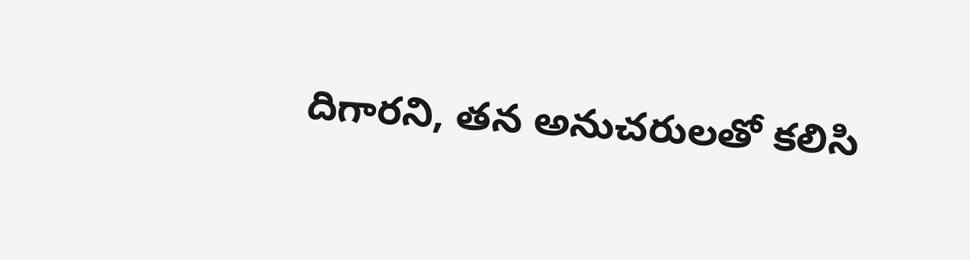దిగారని, తన అనుచరులతో కలిసి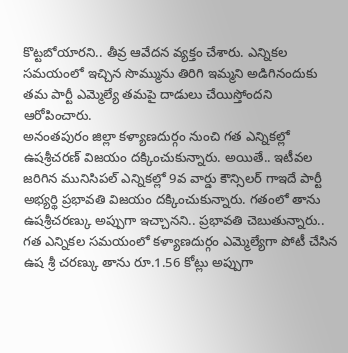కొట్టబోయారని.. తీవ్ర ఆవేదన వ్యక్తం చేశారు. ఎన్నికల సమయంలో ఇచ్చిన సొమ్మును తిరిగి ఇమ్మని అడిగినందుకు తమ పార్టీ ఎమ్మెల్యే తమపై దాడులు చేయిస్తోందని ఆరోపించారు.
అనంతపురం జిల్లా కళ్యాణదుర్గం నుంచి గత ఎన్నికల్లో ఉషశ్రీచరణ్ విజయం దక్కించుకున్నారు. అయితే.. ఇటీవల జరిగిన మునిసిపల్ ఎన్నికల్లో 9వ వార్డు కౌన్సిలర్ గాఇదే పార్టీ అభ్యర్థి ప్రభావతి విజయం దక్కించుకున్నారు. గతంలో తాను ఉషశ్రీచరణ్కు అప్పుగా ఇచ్చానని.. ప్రభావతి చెబుతున్నారు.. గత ఎన్నికల సమయంలో కళ్యాణదుర్గం ఎమ్మెల్యేగా పోటీ చేసిన ఉష శ్రీ చరణ్కు తాను రూ.1.56 కోట్లు అప్పుగా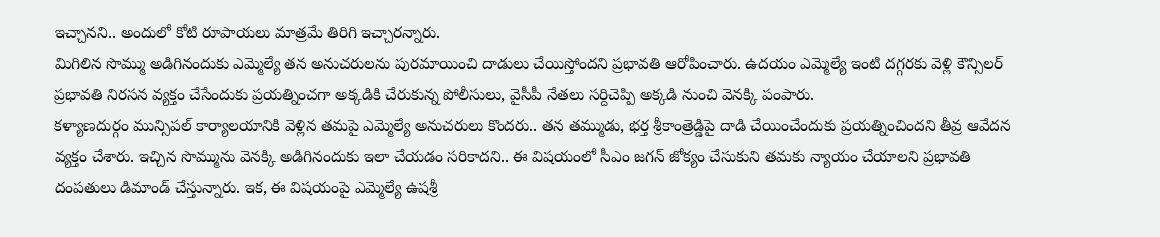ఇచ్చానని.. అందులో కోటి రూపాయలు మాత్రమే తిరిగి ఇచ్చారన్నారు.
మిగిలిన సొమ్ము అడిగినందుకు ఎమ్మెల్యే తన అనుచరులను పురమాయించి దాడులు చేయిస్తోందని ప్రభావతి ఆరోపించారు. ఉదయం ఎమ్మెల్యే ఇంటి దగ్గరకు వెళ్లి కౌన్సిలర్ ప్రభావతి నిరసన వ్యక్తం చేసేందుకు ప్రయత్నించగా అక్కడికి చేరుకున్న పోలీసులు, వైసీపీ నేతలు సర్దిచెప్పి అక్కడి నుంచి వెనక్కి పంపారు.
కళ్యాణదుర్గం మున్సిపల్ కార్యాలయానికి వెళ్లిన తమపై ఎమ్మెల్యే అనుచరులు కొందరు.. తన తమ్ముడు, భర్త శ్రీకాంత్రెడ్డిపై దాడి చేయించేందుకు ప్రయత్నించిందని తీవ్ర ఆవేదన వ్యక్తం చేశారు. ఇచ్చిన సొమ్మును వెనక్కి అడిగినందుకు ఇలా చేయడం సరికాదని.. ఈ విషయంలో సీఎం జగన్ జోక్యం చేసుకుని తమకు న్యాయం చేయాలని ప్రభావతి దంపతులు డిమాండ్ చేస్తున్నారు. ఇక, ఈ విషయంపై ఎమ్మెల్యే ఉషశ్రీ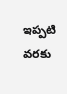ఇప్పటి వరకు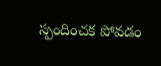స్పందించక పోవడం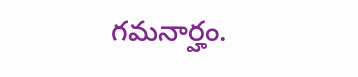గమనార్హం.